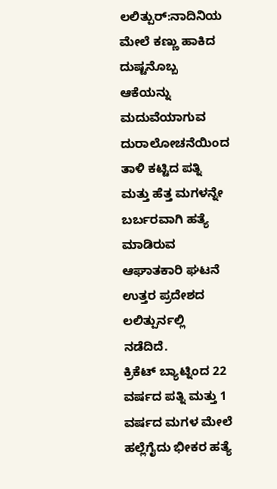ಲಲಿತ್ಪುರ್:ನಾದಿನಿಯ ಮೇಲೆ ಕಣ್ಣು ಹಾಕಿದ ದುಷ್ಟನೊಬ್ಬ ಆಕೆಯನ್ನು ಮದುವೆಯಾಗುವ ದುರಾಲೋಚನೆಯಿಂದ ತಾಳಿ ಕಟ್ಟಿದ ಪತ್ನಿ ಮತ್ತು ಹೆತ್ತ ಮಗಳನ್ನೇ ಬರ್ಬರವಾಗಿ ಹತ್ಯೆ ಮಾಡಿರುವ ಆಘಾತಕಾರಿ ಘಟನೆ ಉತ್ತರ ಪ್ರದೇಶದ ಲಲಿತ್ಪುರ್ನಲ್ಲಿ ನಡೆದಿದೆ.
ಕ್ರಿಕೆಟ್ ಬ್ಯಾಟ್ನಿಂದ 22 ವರ್ಷದ ಪತ್ನಿ ಮತ್ತು 1 ವರ್ಷದ ಮಗಳ ಮೇಲೆ ಹಲ್ಲೆಗೈದು ಭೀಕರ ಹತ್ಯೆ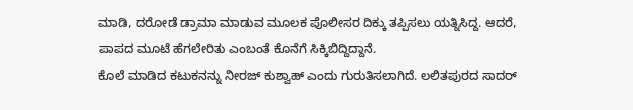ಮಾಡಿ, ದರೋಡೆ ಡ್ರಾಮಾ ಮಾಡುವ ಮೂಲಕ ಪೊಲೀಸರ ದಿಕ್ಕು ತಪ್ಪಿಸಲು ಯತ್ನಿಸಿದ್ದ. ಆದರೆ, ಪಾಪದ ಮೂಟೆ ಹೆಗಲೇರಿತು ಎಂಬಂತೆ ಕೊನೆಗೆ ಸಿಕ್ಕಿಬಿದ್ದಿದ್ದಾನೆ.
ಕೊಲೆ ಮಾಡಿದ ಕಟುಕನನ್ನು ನೀರಜ್ ಕುಶ್ವಾಹ್ ಎಂದು ಗುರುತಿಸಲಾಗಿದೆ. ಲಲಿತಪುರದ ಸಾದರ್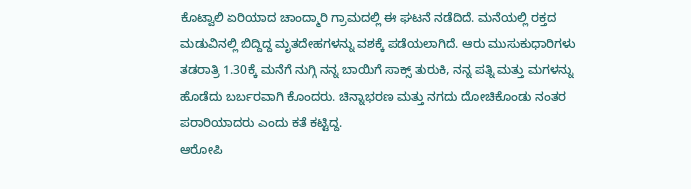ಕೊಟ್ವಾಲಿ ಏರಿಯಾದ ಚಾಂದ್ಮಾರಿ ಗ್ರಾಮದಲ್ಲಿ ಈ ಘಟನೆ ನಡೆದಿದೆ. ಮನೆಯಲ್ಲಿ ರಕ್ತದ ಮಡುವಿನಲ್ಲಿ ಬಿದ್ದಿದ್ದ ಮೃತದೇಹಗಳನ್ನು ವಶಕ್ಕೆ ಪಡೆಯಲಾಗಿದೆ. ಆರು ಮುಸುಕುಧಾರಿಗಳು ತಡರಾತ್ರಿ 1.30ಕ್ಕೆ ಮನೆಗೆ ನುಗ್ಗಿ ನನ್ನ ಬಾಯಿಗೆ ಸಾಕ್ಸ್ ತುರುಕಿ, ನನ್ನ ಪತ್ನಿ ಮತ್ತು ಮಗಳನ್ನು ಹೊಡೆದು ಬರ್ಬರವಾಗಿ ಕೊಂದರು. ಚಿನ್ನಾಭರಣ ಮತ್ತು ನಗದು ದೋಚಿಕೊಂಡು ನಂತರ ಪರಾರಿಯಾದರು ಎಂದು ಕತೆ ಕಟ್ಟಿದ್ದ.
ಆರೋಪಿ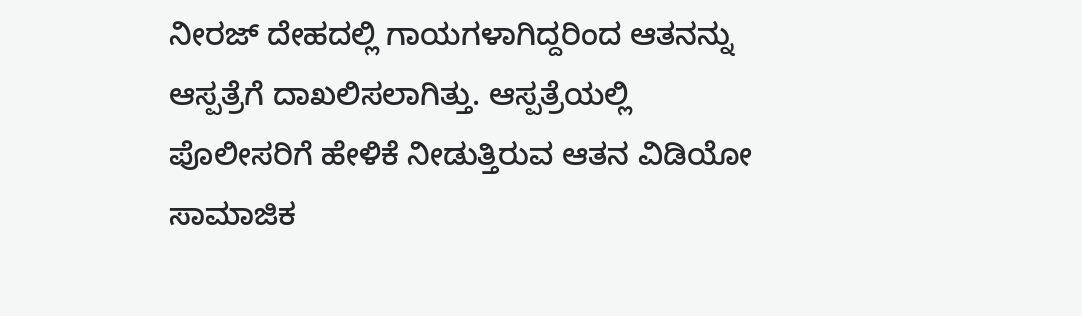ನೀರಜ್ ದೇಹದಲ್ಲಿ ಗಾಯಗಳಾಗಿದ್ದರಿಂದ ಆತನನ್ನು ಆಸ್ಪತ್ರೆಗೆ ದಾಖಲಿಸಲಾಗಿತ್ತು. ಆಸ್ಪತ್ರೆಯಲ್ಲಿ ಪೊಲೀಸರಿಗೆ ಹೇಳಿಕೆ ನೀಡುತ್ತಿರುವ ಆತನ ವಿಡಿಯೋ ಸಾಮಾಜಿಕ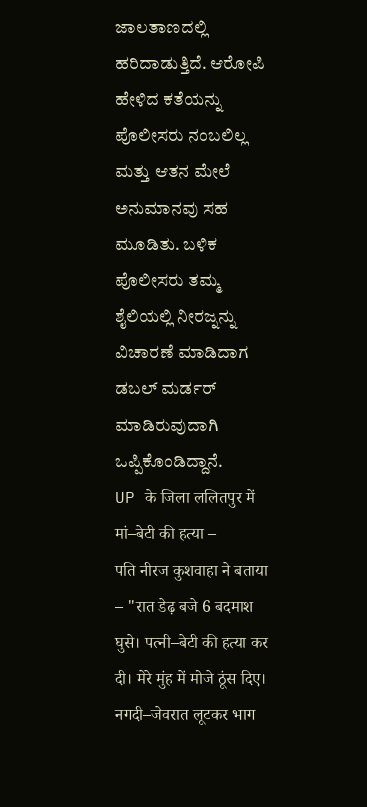ಜಾಲತಾಣದಲ್ಲಿ ಹರಿದಾಡುತ್ತಿದೆ. ಆರೋಪಿ ಹೇಳಿದ ಕತೆಯನ್ನು ಪೊಲೀಸರು ನಂಬಲಿಲ್ಲ ಮತ್ತು ಆತನ ಮೇಲೆ ಅನುಮಾನವು ಸಹ ಮೂಡಿತು. ಬಳಿಕ ಪೊಲೀಸರು ತಮ್ಮ ಶೈಲಿಯಲ್ಲಿ ನೀರಜ್ನನ್ನು ವಿಚಾರಣೆ ಮಾಡಿದಾಗ ಡಬಲ್ ಮರ್ಡರ್ ಮಾಡಿರುವುದಾಗಿ ಒಪ್ಪಿಕೊಂಡಿದ್ದಾನೆ.
UP के जिला ललितपुर में मां–बेटी की हत्या –
पति नीरज कुशवाहा ने बताया – "रात डेढ़ बजे 6 बदमाश घुसे। पत्नी–बेटी की हत्या कर दी। मेरे मुंह में मोजे ठूंस दिए। नगदी–जेवरात लूटकर भाग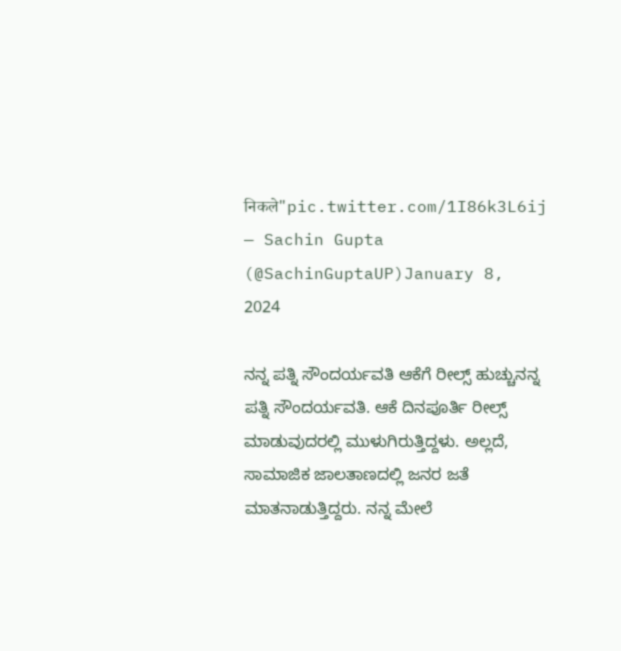निकले"pic.twitter.com/1I86k3L6ij
— Sachin Gupta (@SachinGuptaUP)January 8, 2024

ನನ್ನ ಪತ್ನಿ ಸೌಂದರ್ಯವತಿ ಆಕೆಗೆ ರೀಲ್ಸ್ ಹುಚ್ಚುನನ್ನ ಪತ್ನಿ ಸೌಂದರ್ಯವತಿ. ಆಕೆ ದಿನಪೂರ್ತಿ ರೀಲ್ಸ್ ಮಾಡುವುದರಲ್ಲಿ ಮುಳುಗಿರುತ್ತಿದ್ದಳು. ಅಲ್ಲದೆ, ಸಾಮಾಜಿಕ ಜಾಲತಾಣದಲ್ಲಿ ಜನರ ಜತೆ ಮಾತನಾಡುತ್ತಿದ್ದರು. ನನ್ನ ಮೇಲೆ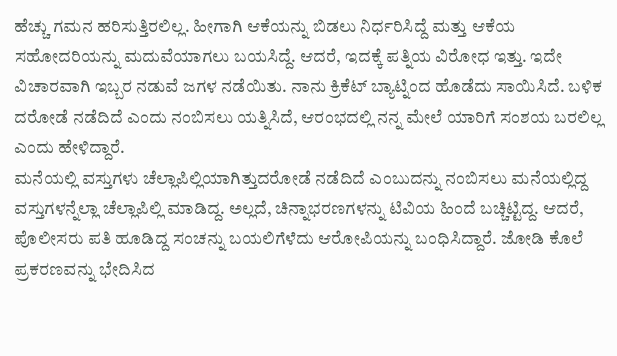ಹೆಚ್ಚು ಗಮನ ಹರಿಸುತ್ತಿರಲಿಲ್ಲ. ಹೀಗಾಗಿ ಆಕೆಯನ್ನು ಬಿಡಲು ನಿರ್ಧರಿಸಿದ್ದೆ ಮತ್ತು ಆಕೆಯ ಸಹೋದರಿಯನ್ನು ಮದುವೆಯಾಗಲು ಬಯಸಿದ್ದೆ. ಆದರೆ, ಇದಕ್ಕೆ ಪತ್ನಿಯ ವಿರೋಧ ಇತ್ತು. ಇದೇ ವಿಚಾರವಾಗಿ ಇಬ್ಬರ ನಡುವೆ ಜಗಳ ನಡೆಯಿತು. ನಾನು ಕ್ರಿಕೆಟ್ ಬ್ಯಾಟ್ನಿಂದ ಹೊಡೆದು ಸಾಯಿಸಿದೆ. ಬಳಿಕ ದರೋಡೆ ನಡೆದಿದೆ ಎಂದು ನಂಬಿಸಲು ಯತ್ನಿಸಿದೆ, ಆರಂಭದಲ್ಲಿ ನನ್ನ ಮೇಲೆ ಯಾರಿಗೆ ಸಂಶಯ ಬರಲಿಲ್ಲ ಎಂದು ಹೇಳಿದ್ದಾರೆ.
ಮನೆಯಲ್ಲಿ ವಸ್ತುಗಳು ಚೆಲ್ಲಾಪಿಲ್ಲಿಯಾಗಿತ್ತುದರೋಡೆ ನಡೆದಿದೆ ಎಂಬುದನ್ನು ನಂಬಿಸಲು ಮನೆಯಲ್ಲಿದ್ದ ವಸ್ತುಗಳನ್ನೆಲ್ಲಾ ಚೆಲ್ಲಾಪಿಲ್ಲಿ ಮಾಡಿದ್ದ. ಅಲ್ಲದೆ, ಚಿನ್ನಾಭರಣಗಳನ್ನು ಟಿವಿಯ ಹಿಂದೆ ಬಚ್ಚಿಟ್ಟಿದ್ದ. ಆದರೆ, ಪೊಲೀಸರು ಪತಿ ಹೂಡಿದ್ದ ಸಂಚನ್ನು ಬಯಲಿಗೆಳೆದು ಆರೋಪಿಯನ್ನು ಬಂಧಿಸಿದ್ದಾರೆ. ಜೋಡಿ ಕೊಲೆ ಪ್ರಕರಣವನ್ನು ಭೇದಿಸಿದ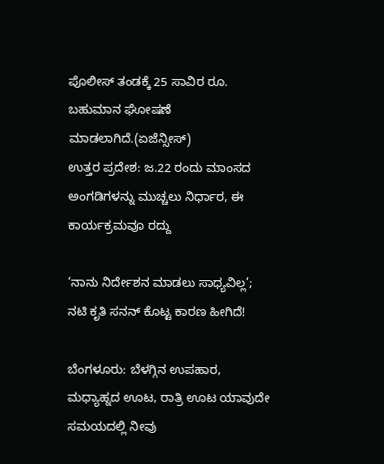ಪೊಲೀಸ್ ತಂಡಕ್ಕೆ 25 ಸಾವಿರ ರೂ. ಬಹುಮಾನ ಘೋಷಣೆ ಮಾಡಲಾಗಿದೆ.(ಏಜೆನ್ಸೀಸ್)
ಉತ್ತರ ಪ್ರದೇಶ: ಜ.22 ರಂದು ಮಾಂಸದ ಅಂಗಡಿಗಳನ್ನು ಮುಚ್ಚಲು ನಿರ್ಧಾರ, ಈ ಕಾರ್ಯಕ್ರಮವೂ ರದ್ದು

‘ನಾನು ನಿರ್ದೇಶನ ಮಾಡಲು ಸಾಧ್ಯವಿಲ್ಲ’; ನಟಿ ಕೃತಿ ಸನನ್ ಕೊಟ್ಟ ಕಾರಣ ಹೀಗಿದೆ!

ಬೆಂಗಳೂರು: ಬೆಳಗ್ಗಿನ ಉಪಹಾರ, ಮಧ್ಯಾಹ್ನದ ಊಟ, ರಾತ್ರಿ ಊಟ ಯಾವುದೇ ಸಮಯದಲ್ಲಿ ನೀವು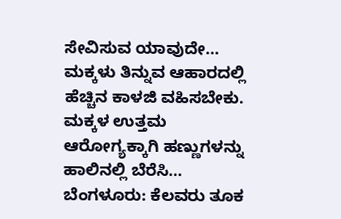ಸೇವಿಸುವ ಯಾವುದೇ…
ಮಕ್ಕಳು ತಿನ್ನುವ ಆಹಾರದಲ್ಲಿ ಹೆಚ್ಚಿನ ಕಾಳಜಿ ವಹಿಸಬೇಕು. ಮಕ್ಕಳ ಉತ್ತಮ ಆರೋಗ್ಯಕ್ಕಾಗಿ ಹಣ್ಣುಗಳನ್ನು ಹಾಲಿನಲ್ಲಿ ಬೆರೆಸಿ…
ಬೆಂಗಳೂರು: ಕೆಲವರು ತೂಕ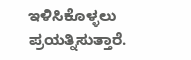ಇಳಿಸಿಕೊಳ್ಳಲು ಪ್ರಯತ್ನಿಸುತ್ತಾರೆ.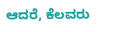ಆದರೆ, ಕೆಲವರು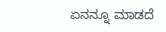ಏನನ್ನೂ ಮಾಡದೆ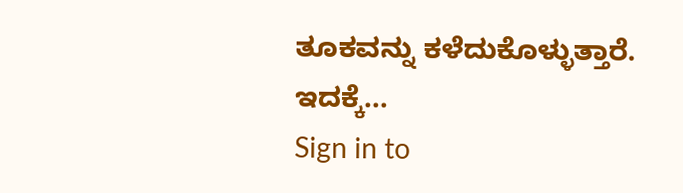ತೂಕವನ್ನು ಕಳೆದುಕೊಳ್ಳುತ್ತಾರೆ. ಇದಕ್ಕೆ…
Sign in to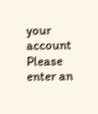your account
Please enter an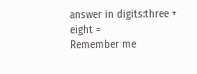answer in digits:three + eight =
Remember me